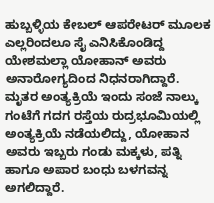ಹುಬ್ಬಳ್ಳಿಯ ಕೇಬಲ್ ಆಪರೇಟರ್ ಮೂಲಕ ಎಲ್ಲರಿಂದಲೂ ಸೈ ಎನಿಸಿಕೊಂಡಿದ್ದ ಯೇಶಮಲ್ಲಾ ಯೋಹಾನ್ ಅವರು ಅನಾರೋಗ್ಯದಿಂದ ನಿಧನರಾಗಿದ್ದಾರೆ. ಮೃತರ ಅಂತ್ಯಕ್ರಿಯೆ ಇಂದು ಸಂಜೆ ನಾಲ್ಕು ಗಂಟೆಗೆ ಗದಗ ರಸ್ತೆಯ ರುದ್ರಭೂಮಿಯಲ್ಲಿ ಅಂತ್ಯಕ್ರಿಯೆ ನಡೆಯಲಿದ್ದು, ಯೋಹಾನ ಅವರು ಇಬ್ಬರು ಗಂಡು ಮಕ್ಕಳು, ಪತ್ನಿ ಹಾಗೂ ಅಪಾರ ಬಂಧು ಬಳಗವನ್ನ ಅಗಲಿದ್ದಾರೆ.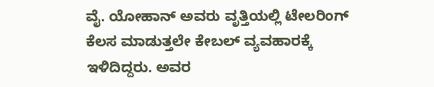ವೈ. ಯೋಹಾನ್ ಅವರು ವೃತ್ತಿಯಲ್ಲಿ ಟೇಲರಿಂಗ್ ಕೆಲಸ ಮಾಡುತ್ತಲೇ ಕೇಬಲ್ ವ್ಯವಹಾರಕ್ಕೆ ಇಳಿದಿದ್ದರು. ಅವರ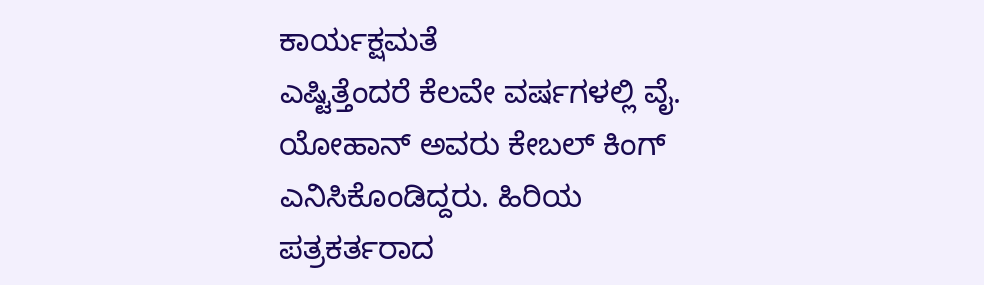ಕಾರ್ಯಕ್ಷಮತೆ
ಎಷ್ಟಿತ್ತೆಂದರೆ ಕೆಲವೇ ವರ್ಷಗಳಲ್ಲಿ ವೈ. ಯೋಹಾನ್ ಅವರು ಕೇಬಲ್ ಕಿಂಗ್ ಎನಿಸಿಕೊಂಡಿದ್ದರು. ಹಿರಿಯ ಪತ್ರಕರ್ತರಾದ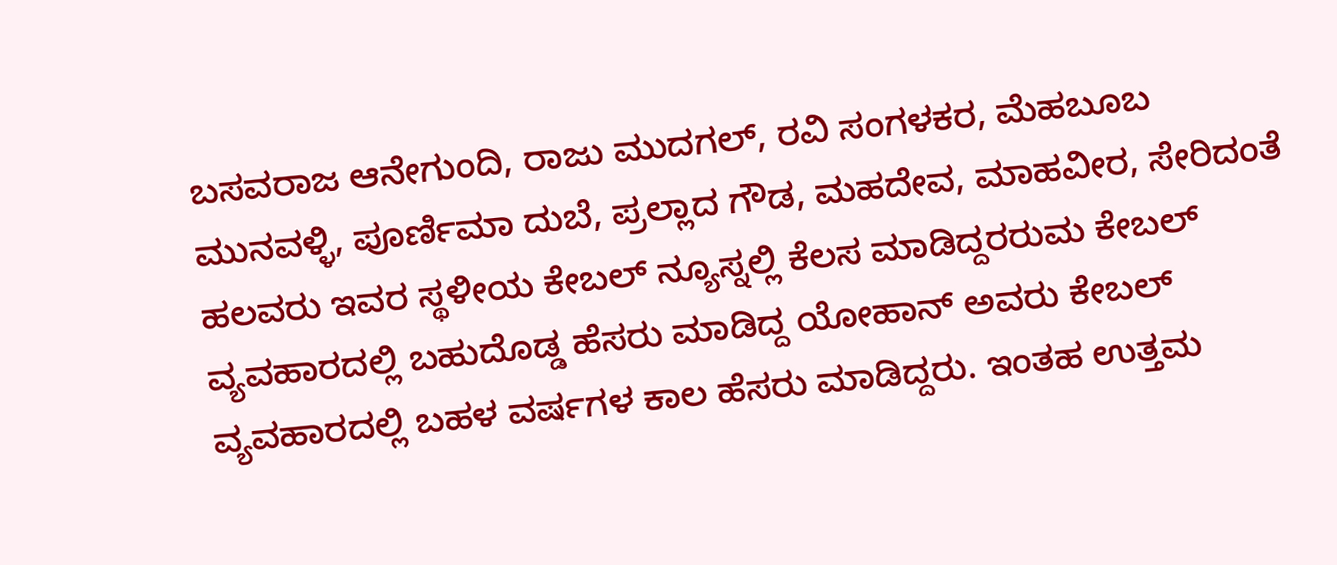ಬಸವರಾಜ ಆನೇಗುಂದಿ, ರಾಜು ಮುದಗಲ್, ರವಿ ಸಂಗಳಕರ, ಮೆಹಬೂಬ ಮುನವಳ್ಳಿ, ಪೂರ್ಣಿಮಾ ದುಬೆ, ಪ್ರಲ್ಲಾದ ಗೌಡ, ಮಹದೇವ, ಮಾಹವೀರ, ಸೇರಿದಂತೆ ಹಲವರು ಇವರ ಸ್ಥಳೀಯ ಕೇಬಲ್ ನ್ಯೂಸ್ನಲ್ಲಿ ಕೆಲಸ ಮಾಡಿದ್ದರರುಮ ಕೇಬಲ್ ವ್ಯವಹಾರದಲ್ಲಿ ಬಹುದೊಡ್ಡ ಹೆಸರು ಮಾಡಿದ್ದ ಯೋಹಾನ್ ಅವರು ಕೇಬಲ್ ವ್ಯವಹಾರದಲ್ಲಿ ಬಹಳ ವರ್ಷಗಳ ಕಾಲ ಹೆಸರು ಮಾಡಿದ್ದರು. ಇಂತಹ ಉತ್ತಮ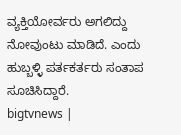ವ್ಯಕ್ತಿಯೋರ್ವರು ಅಗಲಿದ್ದು ನೋವುಂಟು ಮಾಡಿದೆ. ಎಂದು ಹುಬ್ಬಳ್ಳಿ ಪರ್ತಕರ್ತರು ಸಂತಾಪ ಸೂಚಿಸಿದ್ದಾರೆ.
bigtvnews |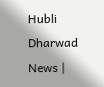Hubli Dharwad News |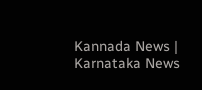Kannada News | Karnataka News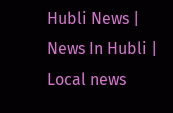Hubli News | News In Hubli | Local news